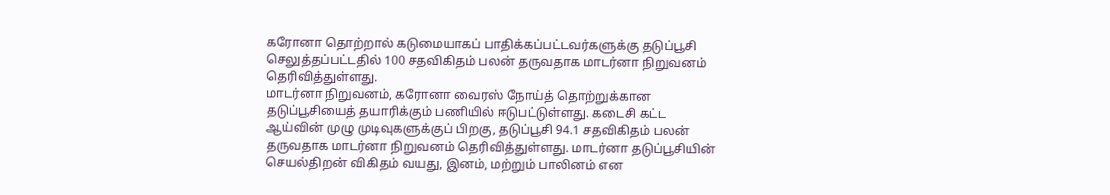கரோனா தொற்றால் கடுமையாகப் பாதிக்கப்பட்டவர்களுக்கு தடுப்பூசி செலுத்தப்பட்டதில் 100 சதவிகிதம் பலன் தருவதாக மாடர்னா நிறுவனம் தெரிவித்துள்ளது.
மாடர்னா நிறுவனம், கரோனா வைரஸ் நோய்த் தொற்றுக்கான தடுப்பூசியைத் தயாரிக்கும் பணியில் ஈடுபட்டுள்ளது. கடைசி கட்ட ஆய்வின் முழு முடிவுகளுக்குப் பிறகு, தடுப்பூசி 94.1 சதவிகிதம் பலன் தருவதாக மாடர்னா நிறுவனம் தெரிவித்துள்ளது. மாடர்னா தடுப்பூசியின் செயல்திறன் விகிதம் வயது, இனம், மற்றும் பாலினம் என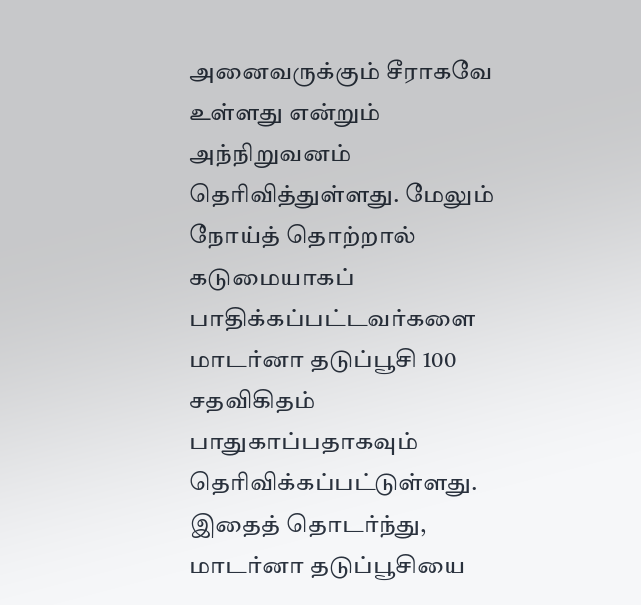அனைவருக்கும் சீராகவே உள்ளது என்றும் அந்நிறுவனம் தெரிவித்துள்ளது. மேலும் நோய்த் தொற்றால் கடுமையாகப் பாதிக்கப்பட்டவர்களை மாடர்னா தடுப்பூசி 100 சதவிகிதம் பாதுகாப்பதாகவும் தெரிவிக்கப்பட்டுள்ளது.
இதைத் தொடர்ந்து, மாடர்னா தடுப்பூசியை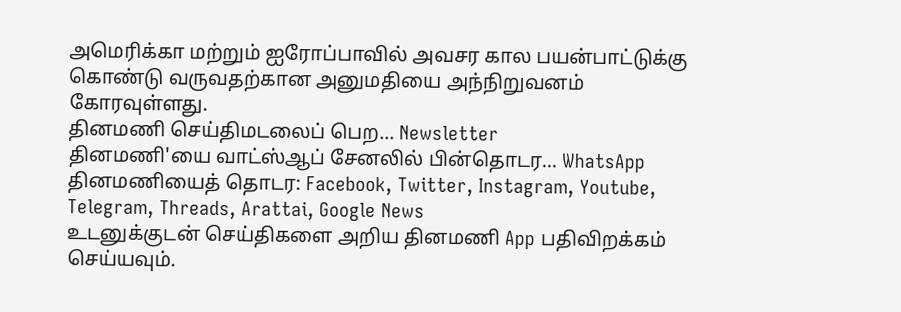அமெரிக்கா மற்றும் ஐரோப்பாவில் அவசர கால பயன்பாட்டுக்கு கொண்டு வருவதற்கான அனுமதியை அந்நிறுவனம் கோரவுள்ளது.
தினமணி செய்திமடலைப் பெற... Newsletter
தினமணி'யை வாட்ஸ்ஆப் சேனலில் பின்தொடர... WhatsApp
தினமணியைத் தொடர: Facebook, Twitter, Instagram, Youtube, Telegram, Threads, Arattai, Google News
உடனுக்குடன் செய்திகளை அறிய தினமணி App பதிவிறக்கம் செய்யவும்.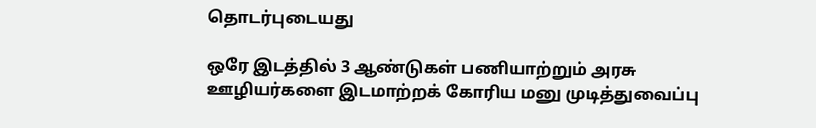தொடர்புடையது

ஒரே இடத்தில் 3 ஆண்டுகள் பணியாற்றும் அரசு ஊழியர்களை இடமாற்றக் கோரிய மனு முடித்துவைப்பு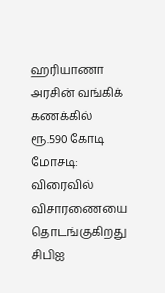ஹரியாணா அரசின் வங்கிக் கணக்கில் ரூ.590 கோடி மோசடி: விரைவில் விசாரணையை தொடங்குகிறது சிபிஐ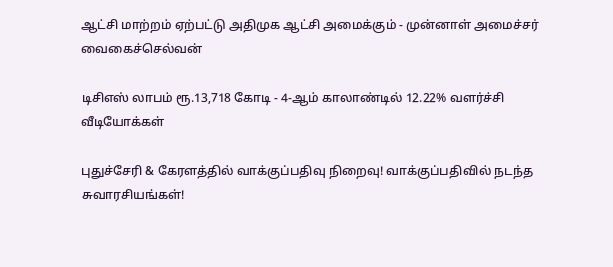ஆட்சி மாற்றம் ஏற்பட்டு அதிமுக ஆட்சி அமைக்கும் - முன்னாள் அமைச்சர் வைகைச்செல்வன்

டிசிஎஸ் லாபம் ரூ.13,718 கோடி - 4-ஆம் காலாண்டில் 12.22% வளர்ச்சி
வீடியோக்கள்

புதுச்சேரி & கேரளத்தில் வாக்குப்பதிவு நிறைவு! வாக்குப்பதிவில் நடந்த சுவாரசியங்கள்!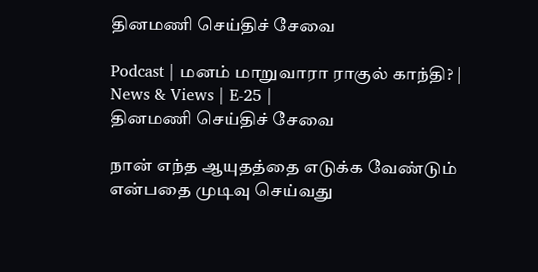தினமணி செய்திச் சேவை

Podcast | மனம் மாறுவாரா ராகுல் காந்தி? | News & Views | E-25 |
தினமணி செய்திச் சேவை

நான் எந்த ஆயுதத்தை எடுக்க வேண்டும் என்பதை முடிவு செய்வது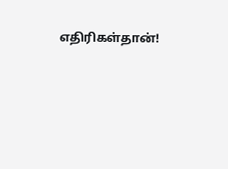எதிரிகள்தான்!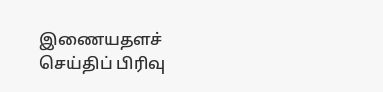இணையதளச் செய்திப் பிரிவு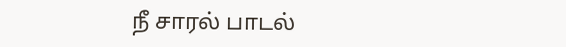நீ சாரல் பாடல்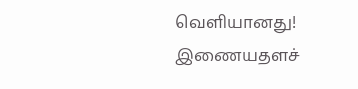வெளியானது!
இணையதளச்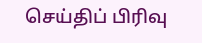செய்திப் பிரிவு